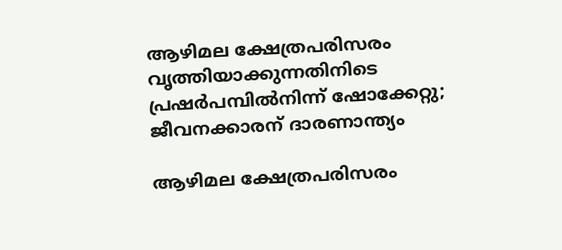ആഴിമല ക്ഷേത്രപരിസരം വൃത്തിയാക്കുന്നതിനിടെ പ്രഷർപമ്പിൽനിന്ന് ഷോക്കേറ്റു; ജീവനക്കാരന് ദാരണാന്ത്യം

ആഴിമല ക്ഷേത്രപരിസരം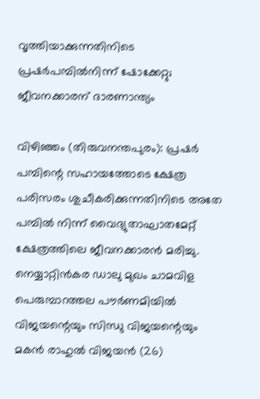വൃത്തിയാക്കുന്നതിനിടെ പ്രഷർപമ്പിൽനിന്ന് ഷോക്കേറ്റു; ജീവനക്കാരന് ദാരണാന്ത്യം

വിഴിഞ്ഞം (തിരുവനന്തപുരം): പ്രഷര്‍ പമ്പിന്റെ സഹായത്തോടെ ക്ഷേത്ര പരിസരം ശുചീകരിക്കുന്നതിനിടെ അതേ പമ്പില്‍ നിന്ന് വൈദ്യുതാഘാതമേറ്റ് ക്ഷേത്രത്തിലെ ജീവനക്കാരന്‍ മരിച്ചു. നെയ്യാറ്റിന്‍കര ഡാലു മുഖം ചാമവിള പെരുമ്പാറത്തല പൗര്‍ണമിയില്‍ വിജയന്റെയും സിന്ധു വിജയന്റെയും മകന്‍ രാഹുല്‍ വിജയന്‍ (26)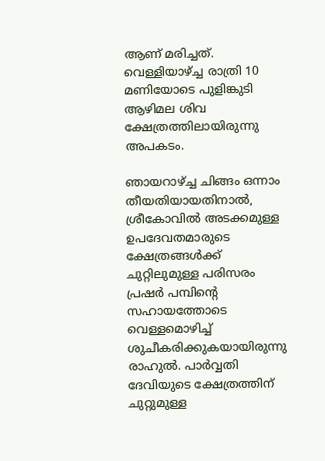ആണ് മരിച്ചത്. വെള്ളിയാഴ്ച്ച രാത്രി 10 മണിയോടെ പുളിങ്കുടി ആഴിമല ശിവ ക്ഷേത്രത്തിലായിരുന്നു അപകടം.

ഞായറാഴ്ച്ച ചിങ്ങം ഒന്നാം തീയതിയായതിനാല്‍, ശ്രീകോവില്‍ അടക്കമുള്ള ഉപദേവതമാരുടെ ക്ഷേത്രങ്ങള്‍ക്ക് ചുറ്റിലുമുള്ള പരിസരം പ്രഷര്‍ പമ്പിന്റെ സഹായത്തോടെ വെള്ളമൊഴിച്ച് ശുചീകരിക്കുകയായിരുന്നു രാഹുല്‍. പാര്‍വ്വതി ദേവിയുടെ ക്ഷേത്രത്തിന് ചുറ്റുമുള്ള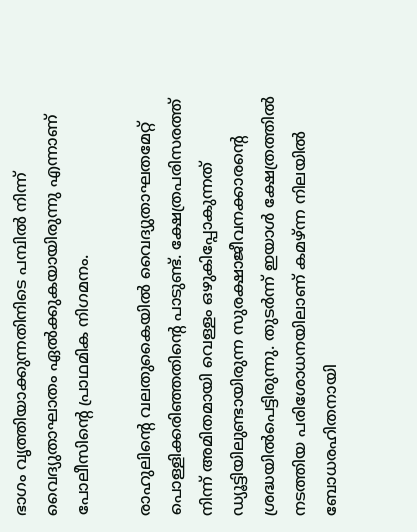ഭാഗം വൃത്തിയാക്കുന്നതിനിടെ പമ്പില്‍ നിന്ന് വൈദ്യുതാഘാതം ഏല്‍ക്കുകയായിരുന്നു എന്നാണ് പോലീസിന്റെ പ്രാഥമിക നിഗമനം.

രാഹുലിന്റെ വലതുകൈയില്‍ വൈദ്യുതാഘതമേറ്റ് പൊള്ളിക്കരിഞ്ഞതിന്റെ പാടുണ്ട്. ക്ഷേത്രപരിസരത്ത് നിന്ന് അമിതമായി വെള്ളം ഒഴുകിപ്പോകുന്നത് ഡ്യൂട്ടിയിലുണ്ടായിരുന്ന സുരക്ഷാജീവനക്കാരന്റെ ശ്രദ്ധയില്‍പെട്ടിരുന്നു. തുടര്‍ന്ന് ഇയാള്‍ ക്ഷേത്രത്തില്‍ നടത്തിയ പരിശോധനയിലാണ് കമഴ്ന്ന നിലയില്‍ ബോധരഹിതനായി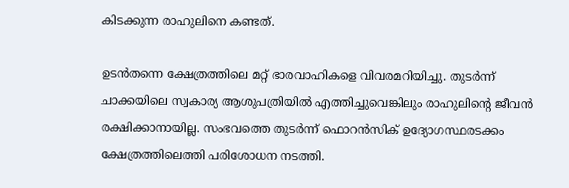കിടക്കുന്ന രാഹുലിനെ കണ്ടത്.

ഉടന്‍തന്നെ ക്ഷേത്രത്തിലെ മറ്റ് ഭാരവാഹികളെ വിവരമറിയിച്ചു. തുടര്‍ന്ന് ചാക്കയിലെ സ്വകാര്യ ആശുപത്രിയില്‍ എത്തിച്ചുവെങ്കിലും രാഹുലിന്റെ ജീവന്‍ രക്ഷിക്കാനായില്ല. സംഭവത്തെ തുടര്‍ന്ന് ഫൊറന്‍സിക് ഉദ്യോഗസ്ഥരടക്കം ക്ഷേത്രത്തിലെത്തി പരിശോധന നടത്തി.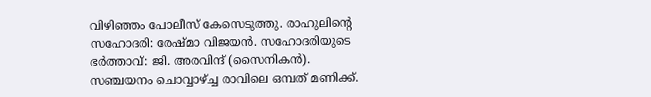വിഴിഞ്ഞം പോലീസ് കേസെടുത്തു. രാഹുലിന്റെ സഹോദരി: രേഷ്മാ വിജയന്‍. സഹോദരിയുടെ ഭര്‍ത്താവ്: ജി. അരവിന്ദ് (സൈനികന്‍). സഞ്ചയനം ചൊവ്വാഴ്ച്ച രാവിലെ ഒമ്പത് മണിക്ക്.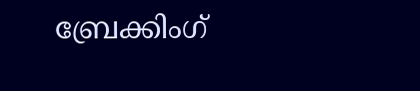ബ്രേക്കിംഗ്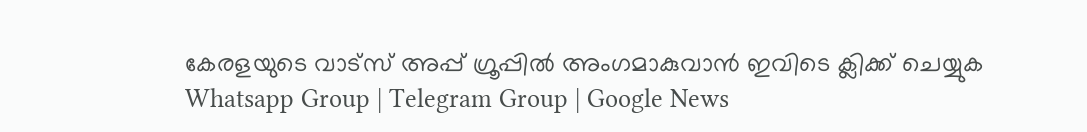കേരളയുടെ വാട്സ് അപ്പ് ഗ്രൂപ്പിൽ അംഗമാകുവാൻ ഇവിടെ ക്ലിക്ക് ചെയ്യുക Whatsapp Group | Telegram Group | Google News